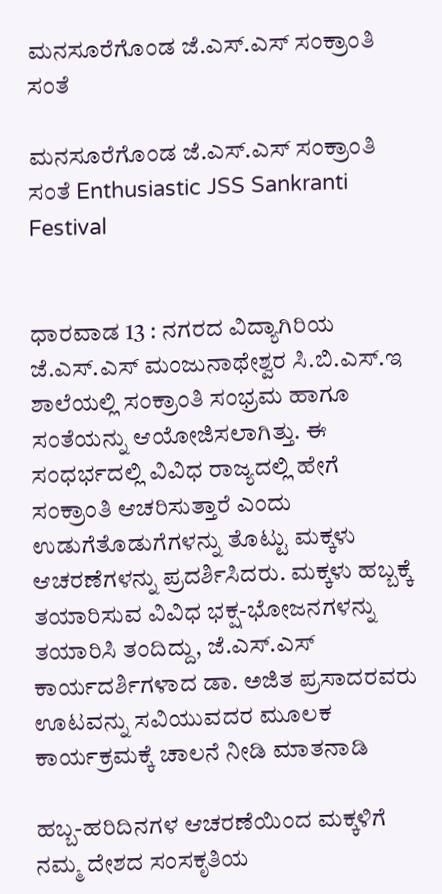ಮನಸೂರೆಗೊಂಡ ಜೆ.ಎಸ್‌.ಎಸ್ ಸಂಕ್ರಾಂತಿ ಸಂತೆ

ಮನಸೂರೆಗೊಂಡ ಜೆ.ಎಸ್‌.ಎಸ್ ಸಂಕ್ರಾಂತಿ ಸಂತೆ Enthusiastic JSS Sankranti Festival


ಧಾರವಾಡ 13 : ನಗರದ ವಿದ್ಯಾಗಿರಿಯ ಜೆ.ಎಸ್‌.ಎಸ್ ಮಂಜುನಾಥೇಶ್ವರ ಸಿ.ಬಿ.ಎಸ್‌.ಇ ಶಾಲೆಯಲ್ಲಿ ಸಂಕ್ರಾಂತಿ ಸಂಭ್ರಮ ಹಾಗೂ ಸಂತೆಯನ್ನು ಆಯೋಜಿಸಲಾಗಿತ್ತು. ಈ ಸಂಧರ್ಭದಲ್ಲಿ ವಿವಿಧ ರಾಜ್ಯದಲ್ಲಿ ಹೇಗೆ ಸಂಕ್ರಾಂತಿ ಆಚರಿಸುತ್ತಾರೆ ಎಂದು ಉಡುಗೆತೊಡುಗೆಗಳನ್ನು ತೊಟ್ಟು ಮಕ್ಕಳು ಆಚರಣೆಗಳನ್ನು ಪ್ರದರ್ಶಿಸಿದರು. ಮಕ್ಕಳು ಹಬ್ಬಕ್ಕೆ ತಯಾರಿಸುವ ವಿವಿಧ ಭಕ್ಷ-ಭೋಜನಗಳನ್ನು ತಯಾರಿಸಿ ತಂದಿದ್ದು, ಜೆ.ಎಸ್‌.ಎಸ್ ಕಾರ್ಯದರ್ಶಿಗಳಾದ ಡಾ. ಅಜಿತ ಪ್ರಸಾದರವರು ಊಟವನ್ನು ಸವಿಯುವದರ ಮೂಲಕ ಕಾರ್ಯಕ್ರಮಕ್ಕೆ ಚಾಲನೆ ನೀಡಿ ಮಾತನಾಡಿ

ಹಬ್ಬ-ಹರಿದಿನಗಳ ಆಚರಣೆಯಿಂದ ಮಕ್ಕಳಿಗೆ ನಮ್ಮ ದೇಶದ ಸಂಸಕೃತಿಯ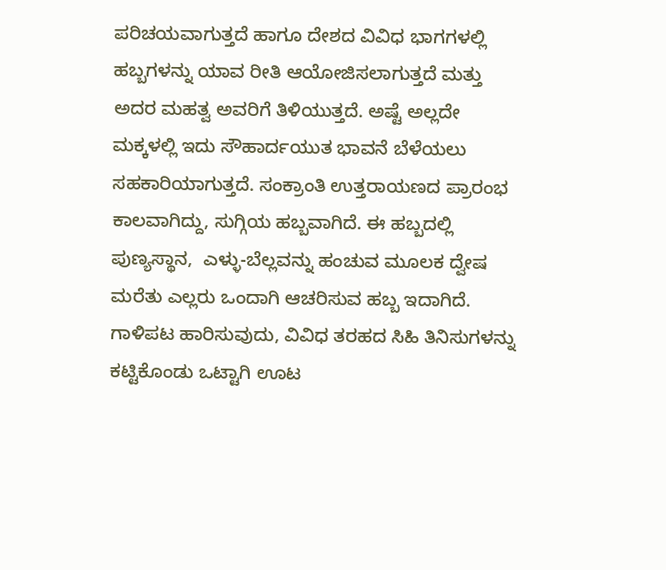ಪರಿಚಯವಾಗುತ್ತದೆ ಹಾಗೂ ದೇಶದ ವಿವಿಧ ಭಾಗಗಳಲ್ಲಿ ಹಬ್ಬಗಳನ್ನು ಯಾವ ರೀತಿ ಆಯೋಜಿಸಲಾಗುತ್ತದೆ ಮತ್ತು ಅದರ ಮಹತ್ವ ಅವರಿಗೆ ತಿಳಿಯುತ್ತದೆ. ಅಷ್ಟೆ ಅಲ್ಲದೇ ಮಕ್ಕಳಲ್ಲಿ ಇದು ಸೌಹಾರ್ದಯುತ ಭಾವನೆ ಬೆಳೆಯಲು ಸಹಕಾರಿಯಾಗುತ್ತದೆ. ಸಂಕ್ರಾಂತಿ ಉತ್ತರಾಯಣದ ಪ್ರಾರಂಭ ಕಾಲವಾಗಿದ್ದು, ಸುಗ್ಗಿಯ ಹಬ್ಬವಾಗಿದೆ. ಈ ಹಬ್ಬದಲ್ಲಿ ಪುಣ್ಯಸ್ಥಾನ,  ಎಳ್ಳು-ಬೆಲ್ಲವನ್ನು ಹಂಚುವ ಮೂಲಕ ದ್ವೇಷ ಮರೆತು ಎಲ್ಲರು ಒಂದಾಗಿ ಆಚರಿಸುವ ಹಬ್ಬ ಇದಾಗಿದೆ. ಗಾಳಿಪಟ ಹಾರಿಸುವುದು, ವಿವಿಧ ತರಹದ ಸಿಹಿ ತಿನಿಸುಗಳನ್ನು ಕಟ್ಟಿಕೊಂಡು ಒಟ್ಟಾಗಿ ಊಟ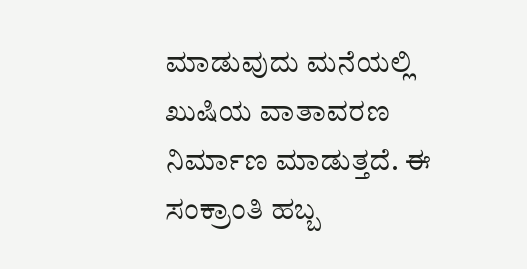ಮಾಡುವುದು ಮನೆಯಲ್ಲಿ ಖುಷಿಯ ವಾತಾವರಣ ನಿರ್ಮಾಣ ಮಾಡುತ್ತದೆ. ಈ ಸಂಕ್ರಾಂತಿ ಹಬ್ಬ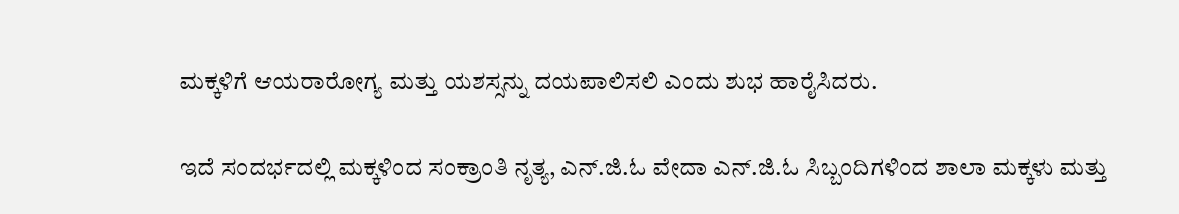ಮಕ್ಕಳಿಗೆ ಆಯರಾರೋಗ್ಯ ಮತ್ತು ಯಶಸ್ಸನ್ನು ದಯಪಾಲಿಸಲಿ ಎಂದು ಶುಭ ಹಾರೈಸಿದರು.

ಇದೆ ಸಂದರ್ಭದಲ್ಲಿ ಮಕ್ಕಳಿಂದ ಸಂಕ್ರಾಂತಿ ನೃತ್ಯ, ಎನ್‌.ಜಿ.ಓ ವೇದಾ ಎನ್‌.ಜಿ.ಓ ಸಿಬ್ಬಂದಿಗಳಿಂದ ಶಾಲಾ ಮಕ್ಕಳು ಮತ್ತು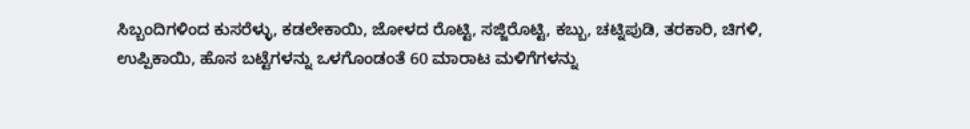ಸಿಬ್ಬಂದಿಗಳಿಂದ ಕುಸರೆಳ್ಳು, ಕಡಲೇಕಾಯಿ, ಜೋಳದ ರೊಟ್ಟಿ, ಸಜ್ಜಿರೊಟ್ಟಿ, ಕಬ್ಬು, ಚಟ್ನಿಪುಡಿ, ತರಕಾರಿ, ಚಿಗಳಿ, ಉಪ್ಪಿಕಾಯಿ, ಹೊಸ ಬಟ್ಟೆಗಳನ್ನು ಒಳಗೊಂಡಂತೆ 60 ಮಾರಾಟ ಮಳಿಗೆಗಳನ್ನು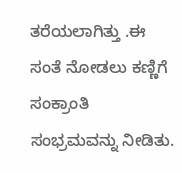ತರೆಯಲಾಗಿತ್ತು .ಈ ಸಂತೆ ನೋಡಲು ಕಣ್ಣಿಗೆ ಸಂಕ್ರಾಂತಿ ಸಂಭ್ರಮವನ್ನು ನೀಡಿತು.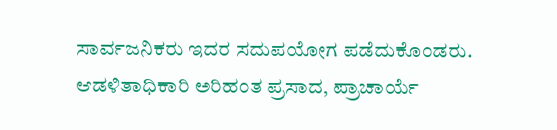ಸಾರ್ವಜನಿಕರು ಇದರ ಸದುಪಯೋಗ ಪಡೆದುಕೊಂಡರು. ಆಡಳಿತಾಧಿಕಾರಿ ಅರಿಹಂತ ಪ್ರಸಾದ, ಪ್ರಾಚಾರ್ಯೆ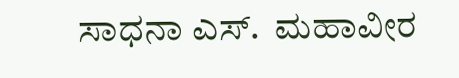ಸಾಧನಾ ಎಸ್‌.  ಮಹಾವೀರ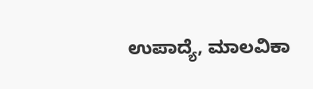ಉಪಾದ್ಯೆ, ಮಾಲವಿಕಾ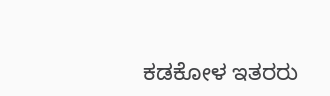ಕಡಕೋಳ ಇತರರು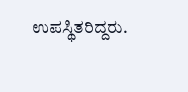ಉಪಸ್ಥಿತರಿದ್ದರು.